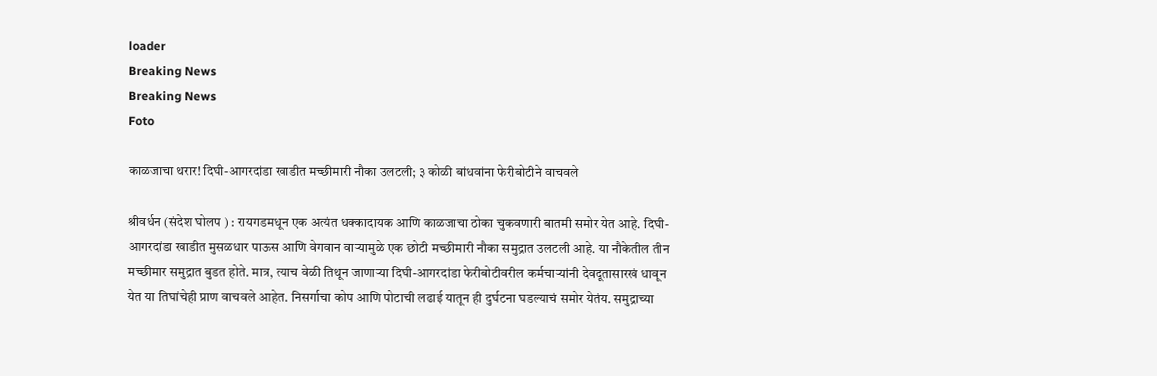loader
Breaking News
Breaking News
Foto

काळजाचा थरार! दिघी-आगरदांडा खाडीत मच्छीमारी नौका उलटली; ३ कोळी बांधवांना फेरीबोटीने वाचवले

श्रीवर्धन (संदेश घोलप ) : रायगडमधून एक अत्यंत धक्कादायक आणि काळजाचा ठोका चुकवणारी बातमी समोर येत आहे. दिघी-आगरदांडा खाडीत मुसळधार पाऊस आणि वेगवान वाऱ्यामुळे एक छोटी मच्छीमारी नौका समुद्रात उलटली आहे. या नौकेतील तीन मच्छीमार समुद्रात बुडत होते. मात्र, त्याच वेळी तिथून जाणाऱ्या दिघी-आगरदांडा फेरीबोटीवरील कर्मचाऱ्यांनी देवदूतासारखं धावून येत या तिघांचेही प्राण वाचवले आहेत. निसर्गाचा कोप आणि पोटाची लढाई यातून ही दुर्घटना घडल्याचं समोर येतंय. समुद्राच्या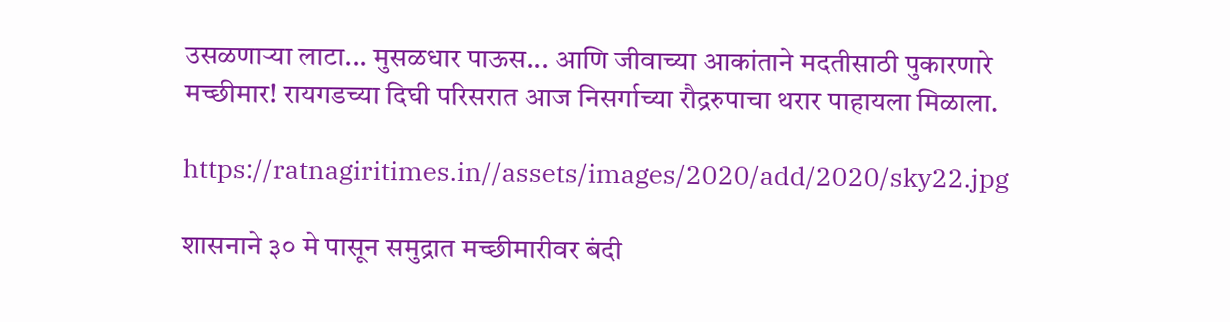उसळणाऱ्या लाटा... मुसळधार पाऊस... आणि जीवाच्या आकांताने मदतीसाठी पुकारणारे मच्छीमार! रायगडच्या दिघी परिसरात आज निसर्गाच्या रौद्ररुपाचा थरार पाहायला मिळाला.

https://ratnagiritimes.in//assets/images/2020/add/2020/sky22.jpg

शासनाने ३० मे पासून समुद्रात मच्छीमारीवर बंदी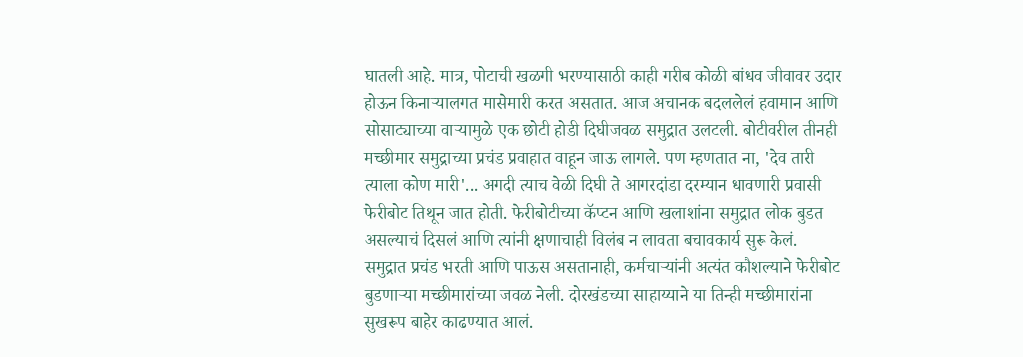घातली आहे. मात्र, पोटाची खळगी भरण्यासाठी काही गरीब कोळी बांधव जीवावर उदार होऊन किनाऱ्यालगत मासेमारी करत असतात. आज अचानक बदललेलं हवामान आणि सोसाट्याच्या वाऱ्यामुळे एक छोटी होडी दिघीजवळ समुद्रात उलटली. बोटीवरील तीनही मच्छीमार समुद्राच्या प्रचंड प्रवाहात वाहून जाऊ लागले. पण म्हणतात ना, 'देव तारी त्याला कोण मारी'... अगदी त्याच वेळी दिघी ते आगरदांडा दरम्यान धावणारी प्रवासी फेरीबोट तिथून जात होती. फेरीबोटीच्या कॅप्टन आणि खलाशांना समुद्रात लोक बुडत असल्याचं दिसलं आणि त्यांनी क्षणाचाही विलंब न लावता बचावकार्य सुरू केलं. समुद्रात प्रचंड भरती आणि पाऊस असतानाही, कर्मचाऱ्यांनी अत्यंत कौशल्याने फेरीबोट बुडणाऱ्या मच्छीमारांच्या जवळ नेली. दोरखंडच्या साहाय्याने या तिन्ही मच्छीमारांना सुखरूप बाहेर काढण्यात आलं.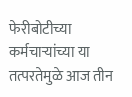फेरीबोटीच्या कर्मचाऱ्यांच्या या तत्परतेमुळे आज तीन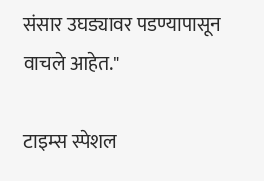संसार उघड्यावर पडण्यापासून वाचले आहेत."

टाइम्स स्पेशल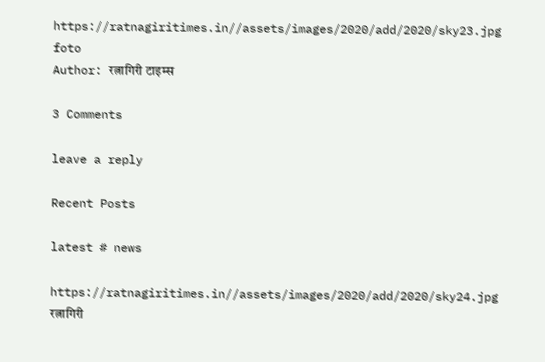https://ratnagiritimes.in//assets/images/2020/add/2020/sky23.jpg
foto
Author: रत्नागिरी टाइम्स

3 Comments

leave a reply

Recent Posts

latest # news

https://ratnagiritimes.in//assets/images/2020/add/2020/sky24.jpg
रत्नागिरी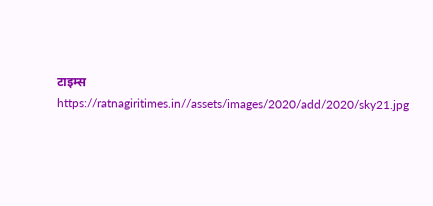टाइम्स
https://ratnagiritimes.in//assets/images/2020/add/2020/sky21.jpg